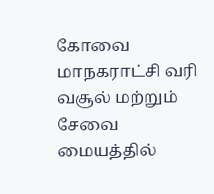கோவை மாநகராட்சி வரி வசூல் மற்றும் சேவை மையத்தில்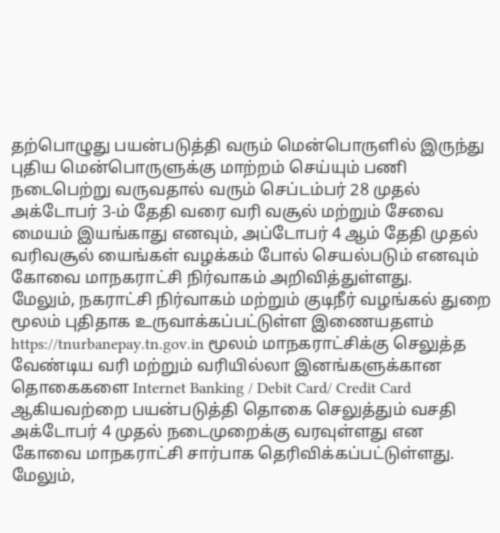தற்பொழுது பயன்படுத்தி வரும் மென்பொருளில் இருந்து புதிய மென்பொருளுக்கு மாற்றம் செய்யும் பணி நடைபெற்று வருவதால் வரும் செப்டம்பர் 28 முதல் அக்டோபர் 3-ம் தேதி வரை வரி வசூல் மற்றும் சேவை மையம் இயங்காது எனவும், அப்டோபர் 4 ஆம் தேதி முதல் வரிவசூல் யைங்கள் வழக்கம் போல் செயல்படும் எனவும் கோவை மாநகராட்சி நிர்வாகம் அறிவித்துள்ளது.
மேலும், நகராட்சி நிர்வாகம் மற்றும் குடிநீர் வழங்கல் துறை மூலம் புதிதாக உருவாக்கப்பட்டுள்ள இணையதளம் https://tnurbanepay.tn.gov.in மூலம் மாநகராட்சிக்கு செலுத்த வேண்டிய வரி மற்றும் வரியில்லா இனங்களுக்கான தொகைகளை Internet Banking / Debit Card/ Credit Card ஆகியவற்றை பயன்படுத்தி தொகை செலுத்தும் வசதி அக்டோபர் 4 முதல் நடைமுறைக்கு வரவுள்ளது என கோவை மாநகராட்சி சார்பாக தெரிவிக்கப்பட்டுள்ளது.
மேலும்,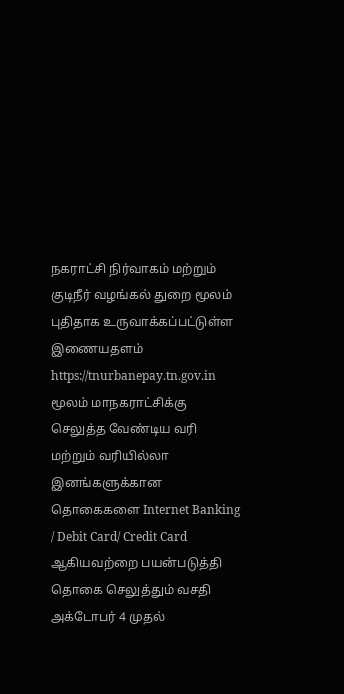நகராட்சி நிர்வாகம் மற்றும் குடிநீர் வழங்கல் துறை மூலம் புதிதாக உருவாக்கப்பட்டுள்ள இணையதளம் https://tnurbanepay.tn.gov.in மூலம் மாநகராட்சிக்கு செலுத்த வேண்டிய வரி மற்றும் வரியில்லா இனங்களுக்கான தொகைகளை Internet Banking / Debit Card/ Credit Card ஆகியவற்றை பயன்படுத்தி தொகை செலுத்தும் வசதி அக்டோபர் 4 முதல்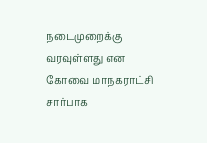நடைமுறைக்கு வரவுள்ளது என கோவை மாநகராட்சி சார்பாக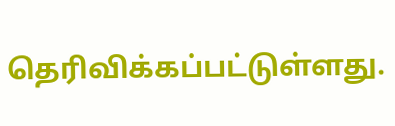தெரிவிக்கப்பட்டுள்ளது.